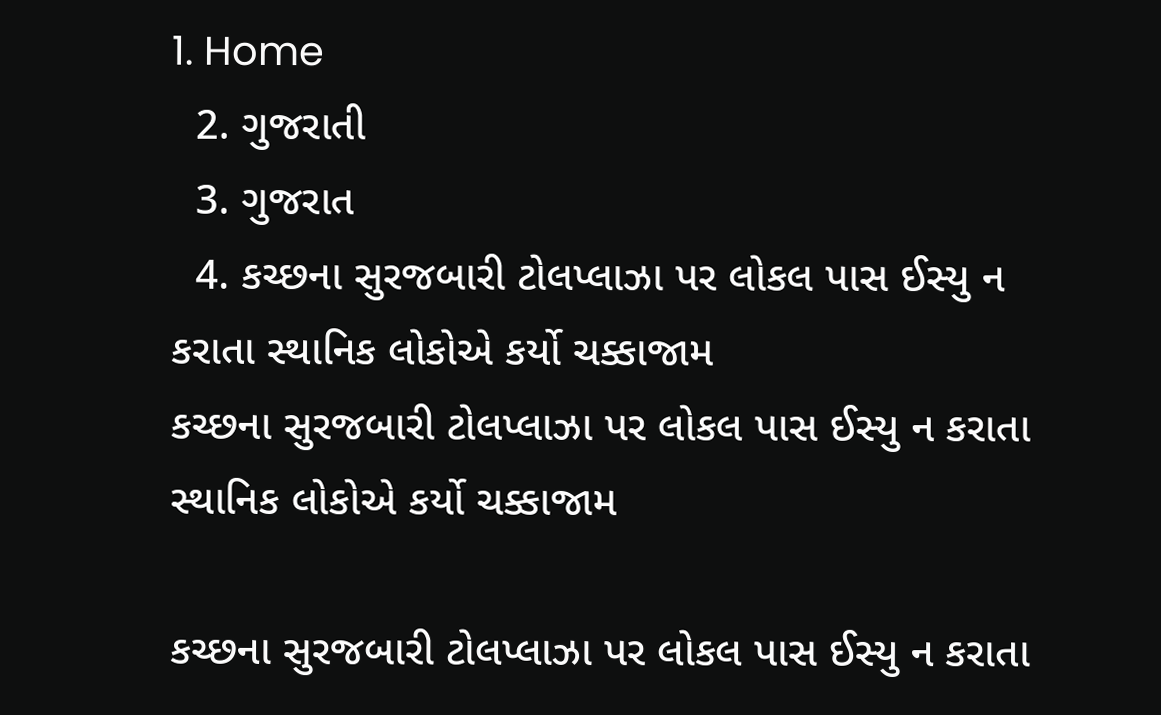1. Home
  2. ગુજરાતી
  3. ગુજરાત
  4. કચ્છના સુરજબારી ટોલપ્લાઝા પર લોકલ પાસ ઈસ્યુ ન કરાતા સ્થાનિક લોકોએ કર્યો ચક્કાજામ
કચ્છના સુરજબારી ટોલપ્લાઝા પર લોકલ પાસ ઈસ્યુ ન કરાતા સ્થાનિક લોકોએ કર્યો ચક્કાજામ

કચ્છના સુરજબારી ટોલપ્લાઝા પર લોકલ પાસ ઈસ્યુ ન કરાતા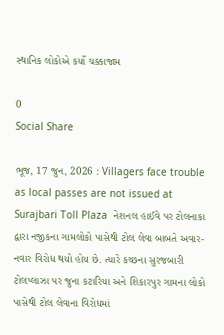સ્થાનિક લોકોએ કર્યો ચક્કાજામ

0
Social Share

ભૂજ, 17 જુન, 2026 : Villagers face trouble as local passes are not issued at Surajbari Toll Plaza  નેશનલ હાઈવે પર ટોલનાકા દ્વારા નજીકના ગામલોકો પાસેથી ટોલ લેવા બાબતે અવાર-નવાર વિરોધ થયો હોય છે. ત્યારે કચ્છના સુરજબારી ટોલપ્લાઝા પર જુના કટારિયા અને શિકારપુર ગામના લોકો પાસેથી ટોલ લેવાના વિરોધમાં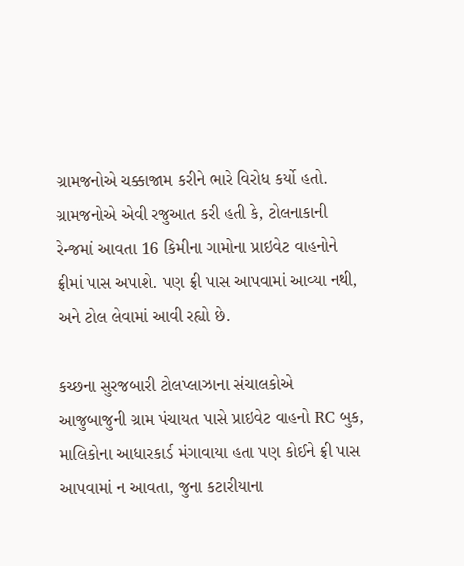ગ્રામજનોએ ચક્કાજામ કરીને ભારે વિરોધ કર્યો હતો. ગ્રામજનોએ એવી રજુઆત કરી હતી કે, ટોલનાકાની રેન્જમાં આવતા 16 કિમીના ગામોના પ્રાઇવેટ વાહનોને ફ્રીમાં પાસ અપાશે. પણ ફ્રી પાસ આપવામાં આવ્યા નથી, અને ટોલ લેવામાં આવી રહ્યો છે.

કચ્છના સુરજબારી ટોલપ્લાઝાના સંચાલકોએ આજુબાજુની ગ્રામ પંચાયત પાસે પ્રાઇવેટ વાહનો RC બુક, માલિકોના આધારકાર્ડ મંગાવાયા હતા પણ કોઈને ફ્રી પાસ આપવામાં ન આવતા, જુના કટારીયાના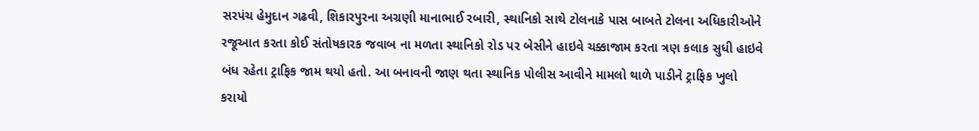સરપંચ હેમુદાન ગઢવી, શિકારપુરના અગ્રણી માનાભાઈ રબારી, સ્થાનિકો સાથે ટોલનાકે પાસ બાબતે ટોલના અધિકારીઓને રજૂઆત કરતા કોઈ સંતોષકારક જવાબ ના મળતા સ્થાનિકો રોડ પર બેસીને હાઇવે ચક્કાજામ કરતા ત્રણ કલાક સુધી હાઇવે બંધ રહેતા ટ્રાફિક જામ થયો હતો. આ બનાવની જાણ થતા સ્થાનિક પોલીસ આવીને મામલો થાળે પાડીને ટ્રાફિક ખુલો કરાયો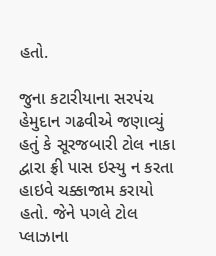હતો.

જુના કટારીયાના સરપંચ હેમુદાન ગઢવીએ જણાવ્યું હતું કે સૂરજબારી ટોલ નાકા દ્વારા ફ્રી પાસ ઇસ્યુ ન કરતા હાઇવે ચક્કાજામ કરાયો હતો. જેને પગલે ટોલ પ્લાઝાના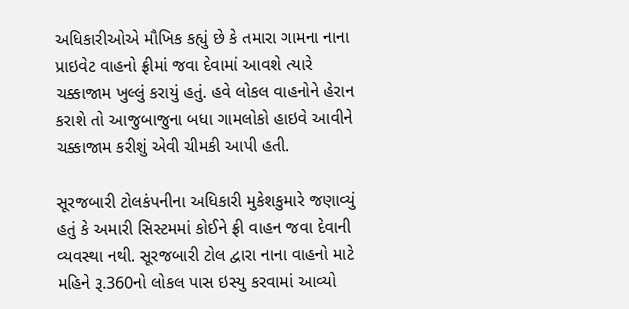અધિકારીઓએ મૌખિક કહ્યું છે કે તમારા ગામના નાના પ્રાઇવેટ વાહનો ફ્રીમાં જવા દેવામાં આવશે ત્યારે ચક્કાજામ ખુલ્લું કરાયું હતું. હવે લોકલ વાહનોને હેરાન કરાશે તો આજુબાજુના બધા ગામલોકો હાઇવે આવીને ચક્કાજામ કરીશું એવી ચીમકી આપી હતી.

સૂરજબારી ટોલકંપનીના અધિકારી મુકેશકુમારે જણાવ્યું હતું કે અમારી સિસ્ટમમાં કોઈને ફ્રી વાહન જવા દેવાની વ્યવસ્થા નથી. સૂરજબારી ટોલ દ્વારા નાના વાહનો માટે મહિને રૂ.360નો લોકલ પાસ ઇસ્યુ કરવામાં આવ્યો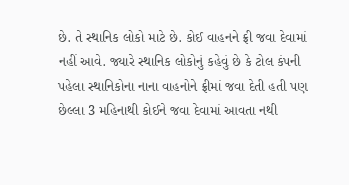છે. તે સ્થાનિક લોકો માટે છે. કોઈ વાહનને ફ્રી જવા દેવામાં નહીં આવે. જ્યારે સ્થાનિક લોકોનું કહેવું છે કે ટોલ કંપની પહેલા સ્થાનિકોના નાના વાહનોને ફ્રીમાં જવા દેતી હતી પણ છેલ્લા 3 મહિનાથી કોઈને જવા દેવામાં આવતા નથી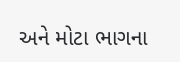અને મોટા ભાગના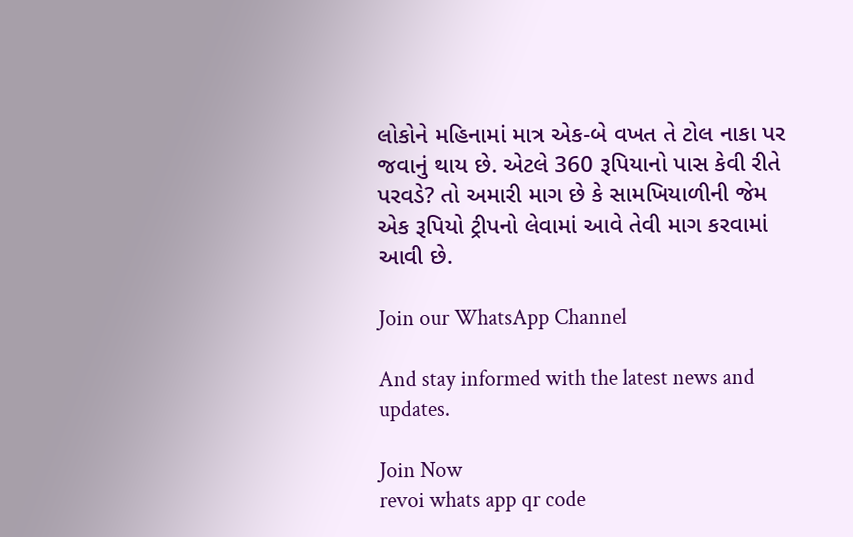લોકોને મહિનામાં માત્ર એક-બે વખત તે ટોલ નાકા પર જવાનું થાય છે. એટલે 360 રૂપિયાનો પાસ કેવી રીતે પરવડે? તો અમારી માગ છે કે સામખિયાળીની જેમ એક રૂપિયો ટ્રીપનો લેવામાં આવે તેવી માગ કરવામાં આવી છે.

Join our WhatsApp Channel

And stay informed with the latest news and updates.

Join Now
revoi whats app qr code